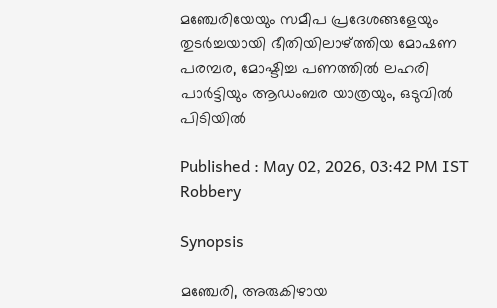മഞ്ചേരിയേയും സമീപ പ്രദേശങ്ങളേയും തുടര്‍ച്ചയായി ഭീതിയിലാഴ്ത്തിയ മോഷണ പരമ്പര, മോഷ്ടിച്ച പണത്തില്‍ ലഹരി പാര്‍ട്ടിയും ആഡംബര യാത്രയും, ഒടുവിൽ പിടിയിൽ

Published : May 02, 2026, 03:42 PM IST
Robbery

Synopsis

മഞ്ചേരി, അരുകിഴായ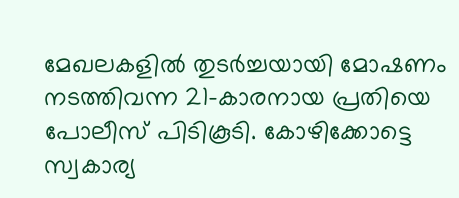മേഖലകളില്‍ തുടർച്ചയായി മോഷണം നടത്തിവന്ന 21-കാരനായ പ്രതിയെ പോലീസ് പിടികൂടി. കോഴിക്കോട്ടെ സ്വകാര്യ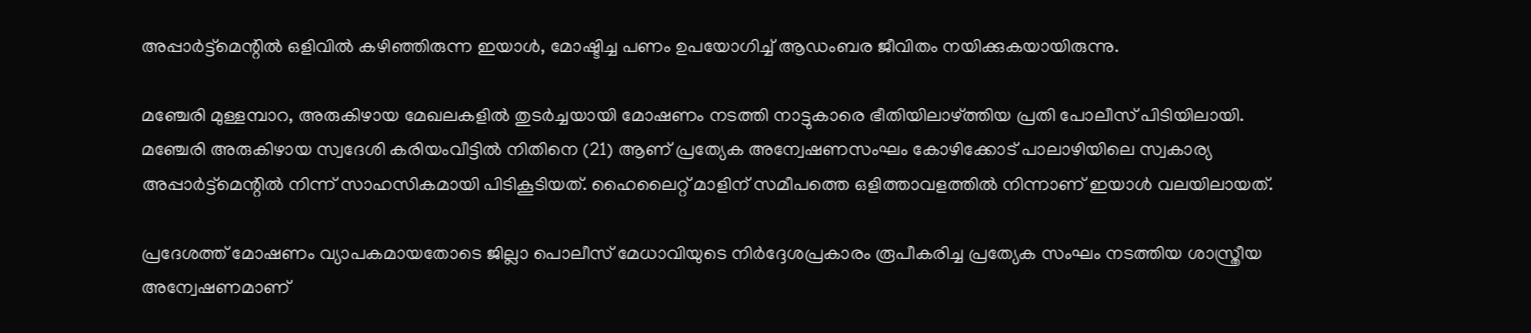അപ്പാര്‍ട്ട്‌മെന്റില്‍ ഒളിവില്‍ കഴിഞ്ഞിരുന്ന ഇയാൾ, മോഷ്ടിച്ച പണം ഉപയോഗിച്ച് ആഡംബര ജീവിതം നയിക്കുകയായിരുന്നു.

മഞ്ചേരി മുള്ളമ്പാറ, അരുകിഴായ മേഖലകളില്‍ തുടര്‍ച്ചയായി മോഷണം നടത്തി നാട്ടുകാരെ ഭീതിയിലാഴ്ത്തിയ പ്രതി പോലീസ് പിടിയിലായി. മഞ്ചേരി അരുകിഴായ സ്വദേശി കരിയംവീട്ടില്‍ നിതിനെ (21) ആണ് പ്രത്യേക അന്വേഷണസംഘം കോഴിക്കോട് പാലാഴിയിലെ സ്വകാര്യ അപ്പാര്‍ട്ട്‌മെന്റില്‍ നിന്ന് സാഹസികമായി പിടികൂടിയത്. ഹൈലൈറ്റ് മാളിന് സമീപത്തെ ഒളിത്താവളത്തില്‍ നിന്നാണ് ഇയാള്‍ വലയിലായത്.

പ്രദേശത്ത് മോഷണം വ്യാപകമായതോടെ ജില്ലാ പൊലീസ് മേധാവിയുടെ നിര്‍ദ്ദേശപ്രകാരം രൂപീകരിച്ച പ്രത്യേക സംഘം നടത്തിയ ശാസ്ത്രീയ അന്വേഷണമാണ്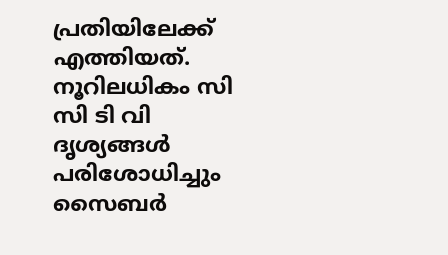പ്രതിയിലേക്ക് എത്തിയത്. നൂറിലധികം സി സി ടി വി ദൃശ്യങ്ങള്‍ പരിശോധിച്ചും സൈബര്‍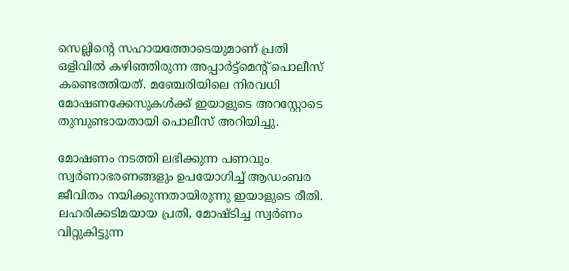സെല്ലിന്റെ സഹായത്തോടെയുമാണ് പ്രതി ഒളിവില്‍ കഴിഞ്ഞിരുന്ന അപ്പാര്‍ട്ട്‌മെന്റ് പൊലീസ് കണ്ടെത്തിയത്. മഞ്ചേരിയിലെ നിരവധി മോഷണക്കേസുകള്‍ക്ക് ഇയാളുടെ അറസ്റ്റോടെ തുമ്പുണ്ടായതായി പൊലീസ് അറിയിച്ചു.

മോഷണം നടത്തി ലഭിക്കുന്ന പണവും സ്വര്‍ണാഭരണങ്ങളും ഉപയോഗിച്ച് ആഡംബര ജീവിതം നയിക്കുന്നതായിരുന്നു ഇയാളുടെ രീതി. ലഹരിക്കടിമയായ പ്രതി, മോഷ്ടിച്ച സ്വര്‍ണം വിറ്റുകിട്ടുന്ന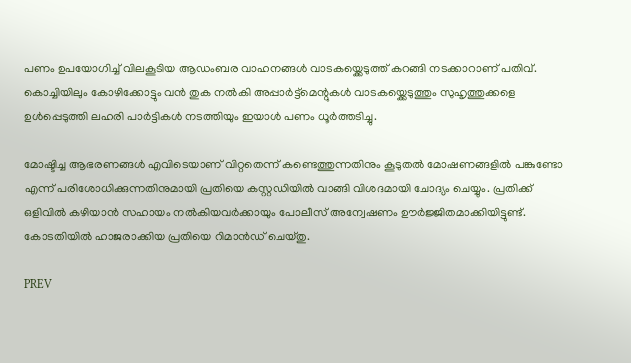പണം ഉപയോഗിച്ച് വിലകൂടിയ ആഡംബര വാഹനങ്ങള്‍ വാടകയ്ക്കെടുത്ത് കറങ്ങി നടക്കാറാണ് പതിവ്. കൊച്ചിയിലും കോഴിക്കോട്ടും വന്‍ തുക നല്‍കി അപ്പാര്‍ട്ട്‌മെന്റുകള്‍ വാടകയ്ക്കെടുത്തും സുഹൃത്തുക്കളെ ഉള്‍പ്പെടുത്തി ലഹരി പാര്‍ട്ടികള്‍ നടത്തിയും ഇയാള്‍ പണം ധൂര്‍ത്തടിച്ചു.

മോഷ്ടിച്ച ആഭരണങ്ങള്‍ എവിടെയാണ് വിറ്റതെന്ന് കണ്ടെത്തുന്നതിനും കൂടുതല്‍ മോഷണങ്ങളില്‍ പങ്കുണ്ടോ എന്ന് പരിശോധിക്കുന്നതിനുമായി പ്രതിയെ കസ്റ്റഡിയില്‍ വാങ്ങി വിശദമായി ചോദ്യം ചെയ്യും. പ്രതിക്ക് ഒളിവില്‍ കഴിയാന്‍ സഹായം നല്‍കിയവര്‍ക്കായും പോലീസ് അന്വേഷണം ഊര്‍ജ്ജിതമാക്കിയിട്ടുണ്ട്. കോടതിയില്‍ ഹാജരാക്കിയ പ്രതിയെ റിമാന്‍ഡ് ചെയ്തു.

PREV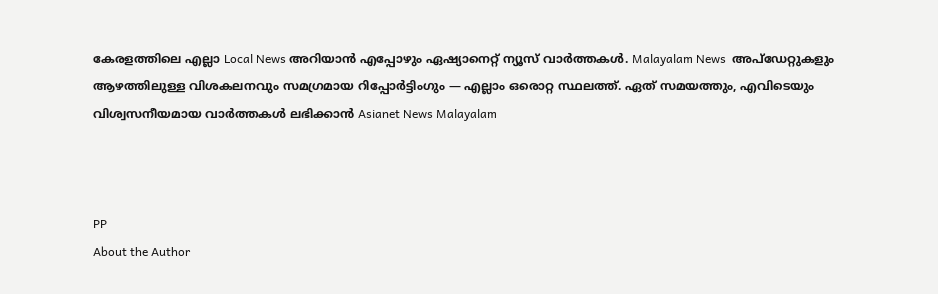കേരളത്തിലെ എല്ലാ Local News അറിയാൻ എപ്പോഴും ഏഷ്യാനെറ്റ് ന്യൂസ് വാർത്തകൾ. Malayalam News  അപ്‌ഡേറ്റുകളും ആഴത്തിലുള്ള വിശകലനവും സമഗ്രമായ റിപ്പോർട്ടിംഗും — എല്ലാം ഒരൊറ്റ സ്ഥലത്ത്. ഏത് സമയത്തും, എവിടെയും വിശ്വസനീയമായ വാർത്തകൾ ലഭിക്കാൻ Asianet News Malayalam



PP
About the Author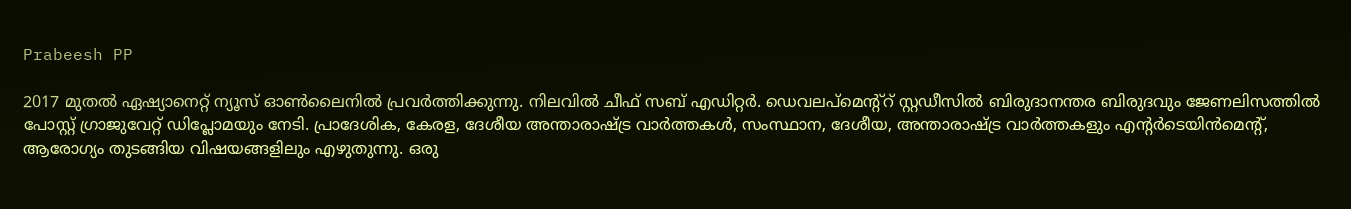Prabeesh PP

2017 മുതല്‍ ഏഷ്യാനെറ്റ് ന്യൂസ് ഓണ്‍ലൈനില്‍ പ്രവര്‍ത്തിക്കുന്നു. നിലവില്‍ ചീഫ് സബ് എഡിറ്റര്‍. ഡെവലപ്മെന്റ്റ് സ്റ്റഡീസിൽ ബിരുദാനന്തര ബിരുദവും ജേണലിസത്തില്‍ പോസ്റ്റ് ഗ്രാജുവേറ്റ് ഡിപ്ലോമയും നേടി. പ്രാദേശിക, കേരള, ദേശീയ അന്താരാഷ്ട്ര വാർത്തകൾ, സംസ്ഥാന, ദേശീയ, അന്താരാഷ്ട്ര വാര്‍ത്തകളും എന്റര്‍ടെയിന്‍മെന്റ്, ആരോഗ്യം തുടങ്ങിയ വിഷയങ്ങളിലും എഴുതുന്നു. ഒരു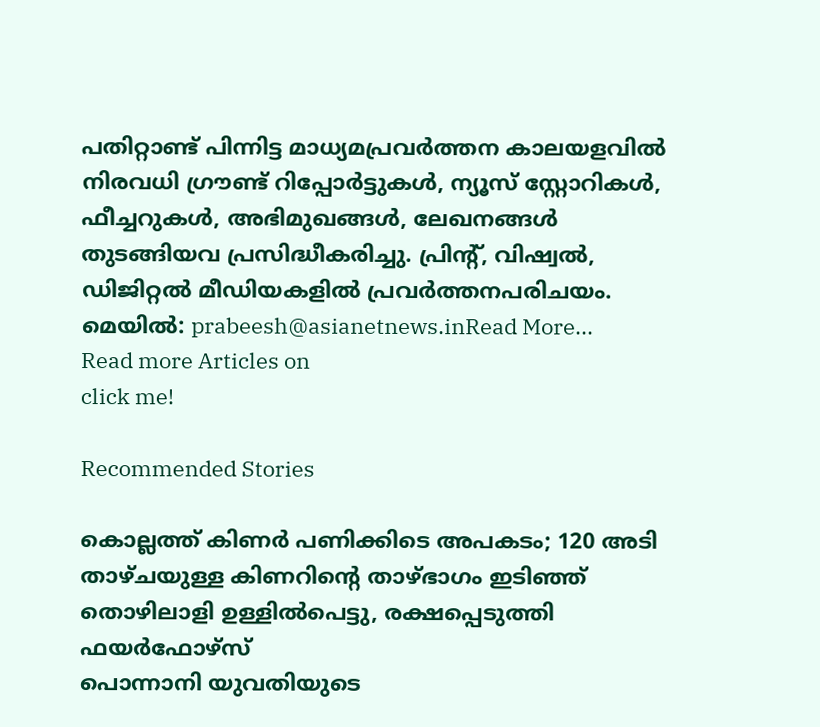പതിറ്റാണ്ട് പിന്നിട്ട മാധ്യമപ്രവര്‍ത്തന കാലയളവില്‍ നിരവധി ഗ്രൗണ്ട് റിപ്പോര്‍ട്ടുകള്‍, ന്യൂസ് സ്റ്റോറികള്‍, ഫീച്ചറുകള്‍, അഭിമുഖങ്ങള്‍, ലേഖനങ്ങള്‍ തുടങ്ങിയവ പ്രസിദ്ധീകരിച്ചു. പ്രിന്റ്, വിഷ്വല്‍, ഡിജിറ്റല്‍ മീഡിയകളില്‍ പ്രവര്‍ത്തനപരിചയം. മെയില്‍: prabeesh@asianetnews.inRead More...
Read more Articles on
click me!

Recommended Stories

കൊല്ലത്ത് കിണർ പണിക്കിടെ അപകടം; 120 അടി താഴ്ചയുള്ള കിണറിന്റെ താഴ്ഭാഗം ഇടിഞ്ഞ് തൊഴിലാളി ഉള്ളിൽപെട്ടു, രക്ഷപ്പെടുത്തി ഫയർഫോഴ്സ്
പൊന്നാനി യുവതിയുടെ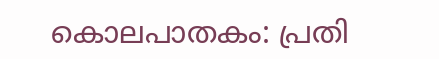കൊലപാതകം: പ്രതി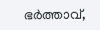ഭര്‍ത്താവ്,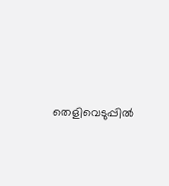തെളിവെടുപ്പിൽ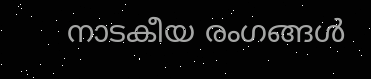നാടകീയ രംഗങ്ങൾ